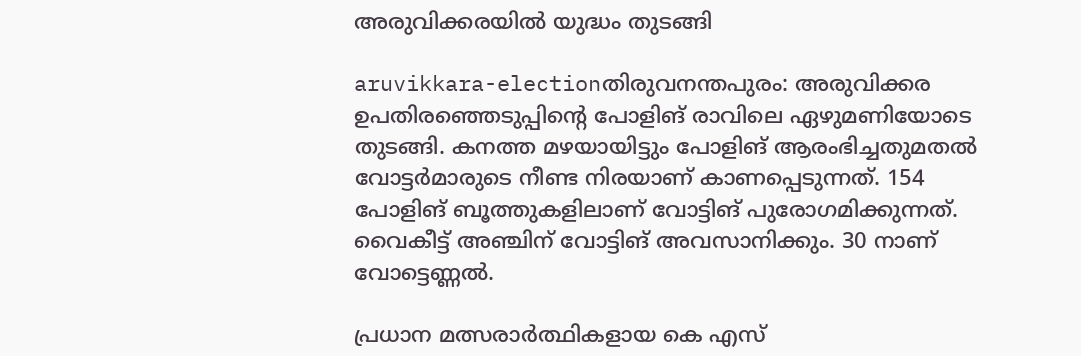അരുവിക്കരയില്‍ യുദ്ധം തുടങ്ങി

aruvikkara-electionതിരുവനന്തപുരം: അരുവിക്കര ഉപതിരഞ്ഞെടുപ്പിന്റെ പോളിങ്‌ രാവിലെ ഏഴുമണിയോടെ തുടങ്ങി. കനത്ത മഴയായിട്ടും പോളിങ്‌ ആരംഭിച്ചതുമതല്‍ വോട്ടര്‍മാരുടെ നീണ്ട നിരയാണ്‌ കാണപ്പെടുന്നത്‌. 154 പോളിങ്‌ ബൂത്തുകളിലാണ്‌ വോട്ടിങ്‌ പുരോഗമിക്കുന്നത്‌. വൈകീട്ട്‌ അഞ്ചിന്‌ വോട്ടിങ്‌ അവസാനിക്കും. 30 നാണ്‌ വോട്ടെണ്ണല്‍.

പ്രധാന മത്സരാര്‍ത്ഥികളായ കെ എസ്‌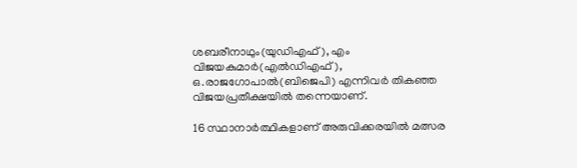ശബരീനാഥും(യുഡിഎഫ്‌), എം വിജയകുമാര്‍(എല്‍ഡിഎഫ്‌), ഒ.രാജഗോപാല്‍(ബിജെപി) എന്നിവര്‍ തികഞ്ഞ വിജയപ്രതീക്ഷയില്‍ തന്നെയാണ്‌.

16 സ്ഥാനാര്‍ത്ഥികളാണ്‌ അരുവിക്കരയില്‍ മത്സര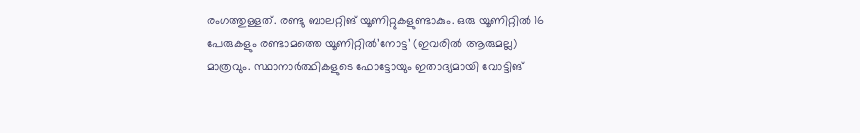രംഗത്തുള്ളത്‌. രണ്ടു ബാലറ്റിങ്‌ യൂണിറ്റുകളുണ്ടാകും. ഒരു യൂണിറ്റില്‍ 16 പേരുകളും രണ്ടാമത്തെ യൂണിറ്റില്‍’നോട്ട’ (ഇവരില്‍ ആരുമല്ല) മാത്രവും. സ്ഥാനാര്‍ത്ഥികളുടെ ഫോട്ടോയും ഇതാദ്യമായി വോട്ടിങ്‌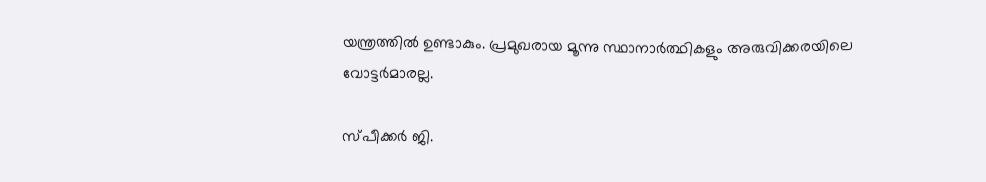യന്ത്രത്തില്‍ ഉണ്ടാകും. പ്രമുഖരായ മൂന്നു സ്ഥാനാര്‍ത്ഥികളും അരുവിക്കരയിലെ വോട്ടര്‍മാരല്ല.

സ്‌പീക്കര്‍ ജി.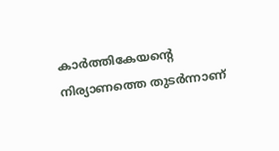കാര്‍ത്തികേയന്റെ നിര്യാണത്തെ തുടര്‍ന്നാണ്‌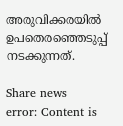അരുവിക്കരയില്‍ ഉപതെരഞ്ഞെടുപ്പ്‌ നടക്കുന്നത്‌.

Share news
error: Content is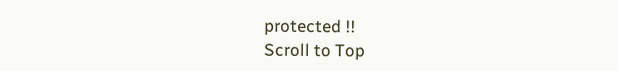protected !!
Scroll to Top